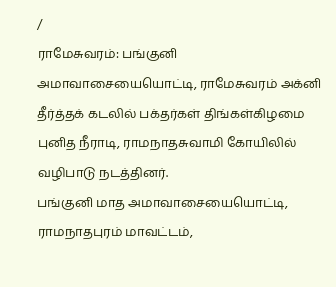/
ராமேசுவரம்: பங்குனி அமாவாசையையொட்டி, ராமேசுவரம் அக்னி தீர்த்தக் கடலில் பக்தர்கள் திங்கள்கிழமை புனித நீராடி, ராமநாதசுவாமி கோயிலில் வழிபாடு நடத்தினர்.
பங்குனி மாத அமாவாசையையொட்டி, ராமநாதபுரம் மாவட்டம்,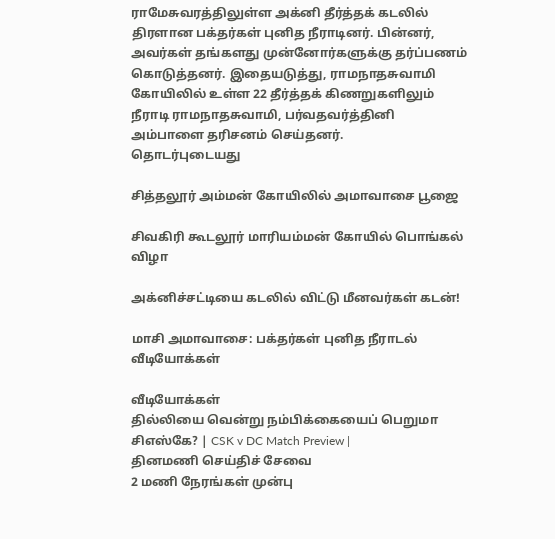ராமேசுவரத்திலுள்ள அக்னி தீர்த்தக் கடலில் திரளான பக்தர்கள் புனித நீராடினர். பின்னர், அவர்கள் தங்களது முன்னோர்களுக்கு தர்ப்பணம் கொடுத்தனர். இதையடுத்து, ராமநாதசுவாமி கோயிலில் உள்ள 22 தீர்த்தக் கிணறுகளிலும் நீராடி ராமநாதசுவாமி, பர்வதவர்த்தினி அம்பாளை தரிசனம் செய்தனர்.
தொடர்புடையது

சித்தலூர் அம்மன் கோயிலில் அமாவாசை பூஜை

சிவகிரி கூடலூர் மாரியம்மன் கோயில் பொங்கல் விழா

அக்னிச்சட்டியை கடலில் விட்டு மீனவர்கள் கடன்!

மாசி அமாவாசை: பக்தர்கள் புனித நீராடல்
வீடியோக்கள்

வீடியோக்கள்
தில்லியை வென்று நம்பிக்கையைப் பெறுமா சிஎஸ்கே? | CSK v DC Match Preview |
தினமணி செய்திச் சேவை
2 மணி நேரங்கள் முன்பு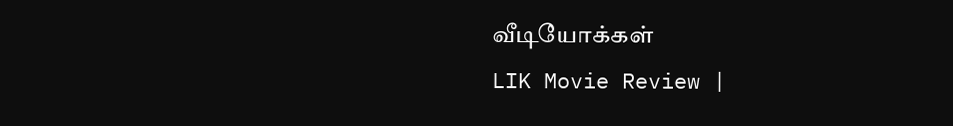வீடியோக்கள்
LIK Movie Review |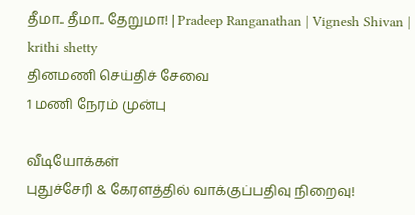தீமா.. தீமா.. தேறுமா! | Pradeep Ranganathan | Vignesh Shivan | krithi shetty
தினமணி செய்திச் சேவை
1 மணி நேரம் முன்பு

வீடியோக்கள்
புதுச்சேரி & கேரளத்தில் வாக்குப்பதிவு நிறைவு!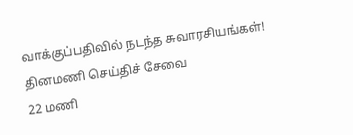வாக்குப்பதிவில் நடந்த சுவாரசியங்கள்!
தினமணி செய்திச் சேவை
22 மணி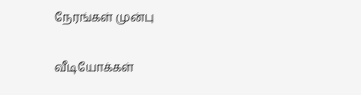நேரங்கள் முன்பு

வீடியோக்கள்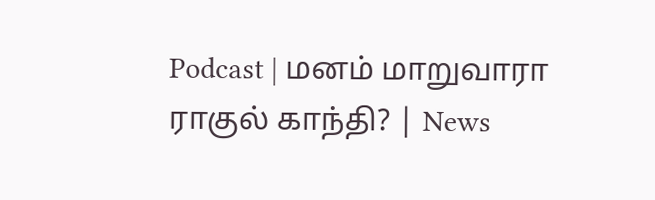Podcast | மனம் மாறுவாரா ராகுல் காந்தி? | News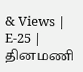& Views | E-25 |
தினமணி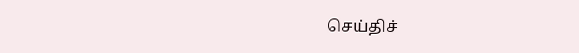செய்திச்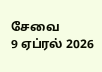சேவை
9 ஏப்ரல் 2026